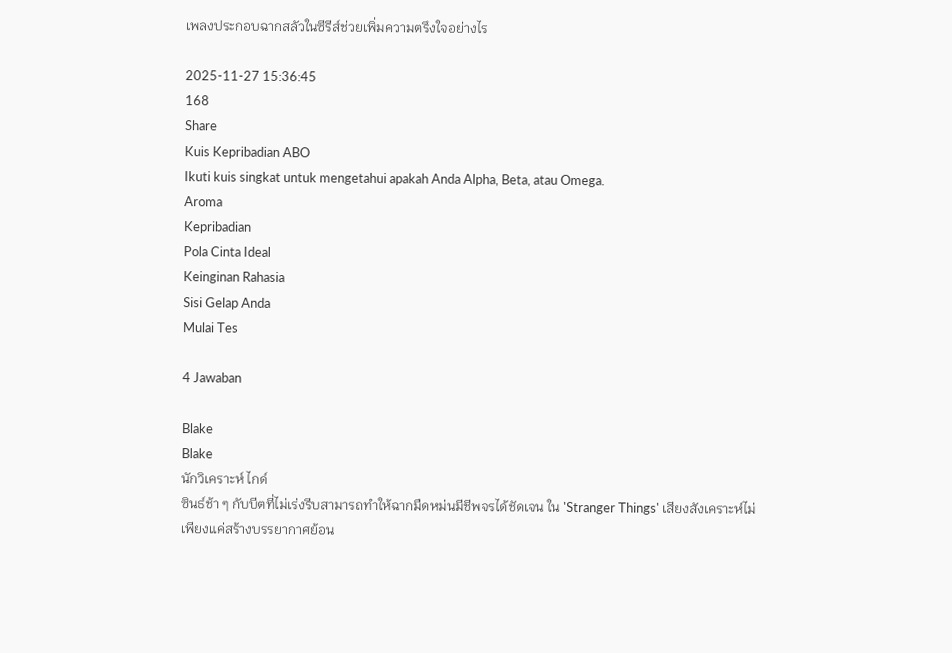เพลงประกอบฉากสลัวในซีรีส์ช่วยเพิ่มความตรึงใจอย่างไร

2025-11-27 15:36:45
168
Share
Kuis Kepribadian ABO
Ikuti kuis singkat untuk mengetahui apakah Anda Alpha, Beta, atau Omega.
Aroma
Kepribadian
Pola Cinta Ideal
Keinginan Rahasia
Sisi Gelap Anda
Mulai Tes

4 Jawaban

Blake
Blake
นักวิเคราะห์ ไกด์
ซินธ์ช้า ๆ กับบีตที่ไม่เร่งรีบสามารถทำให้ฉากมืดหม่นมีชีพจรได้ชัดเจน ใน 'Stranger Things' เสียงสังเคราะห์ไม่เพียงแค่สร้างบรรยากาศย้อน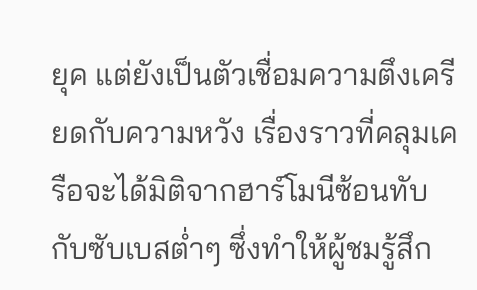ยุค แต่ยังเป็นตัวเชื่อมความตึงเครียดกับความหวัง เรื่องราวที่คลุมเครือจะได้มิติจากฮาร์โมนีซ้อนทับกับซับเบสต่ำๆ ซึ่งทำให้ผู้ชมรู้สึก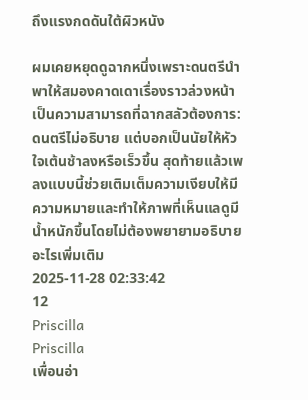ถึงแรงกดดันใต้ผิวหนัง

ผมเคยหยุดดูฉากหนึ่งเพราะดนตรีนำพาให้สมองคาดเดาเรื่องราวล่วงหน้า เป็นความสามารถที่ฉากสลัวต้องการ: ดนตรีไม่อธิบาย แต่บอกเป็นนัยให้หัวใจเต้นช้าลงหรือเร็วขึ้น สุดท้ายแล้วเพลงแบบนี้ช่วยเติมเต็มความเงียบให้มีความหมายและทำให้ภาพที่เห็นแลดูมีน้ำหนักขึ้นโดยไม่ต้องพยายามอธิบายอะไรเพิ่มเติม
2025-11-28 02:33:42
12
Priscilla
Priscilla
เพื่อนอ่า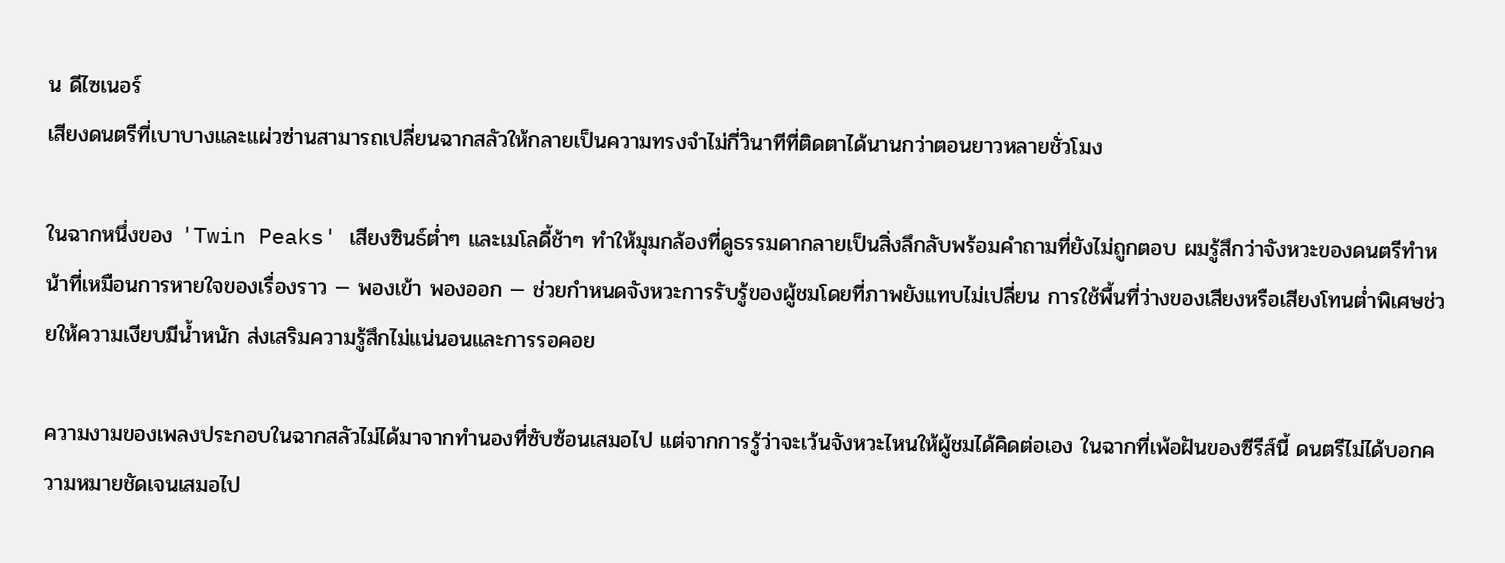น ดีไซเนอร์
เสียงดนตรีที่เบาบางและแผ่วซ่านสามารถเปลี่ยนฉากสลัวให้กลายเป็นความทรงจำไม่กี่วินาทีที่ติดตาได้นานกว่าตอนยาวหลายชั่วโมง

ในฉากหนึ่งของ 'Twin Peaks' เสียงซินธ์ต่ำๆ และเมโลดี้ช้าๆ ทำให้มุมกล้องที่ดูธรรมดากลายเป็นสิ่งลึกลับพร้อมคำถามที่ยังไม่ถูกตอบ ผมรู้สึกว่าจังหวะของดนตรีทำหน้าที่เหมือนการหายใจของเรื่องราว — พองเข้า พองออก — ช่วยกำหนดจังหวะการรับรู้ของผู้ชมโดยที่ภาพยังแทบไม่เปลี่ยน การใช้พื้นที่ว่างของเสียงหรือเสียงโทนต่ำพิเศษช่วยให้ความเงียบมีน้ำหนัก ส่งเสริมความรู้สึกไม่แน่นอนและการรอคอย

ความงามของเพลงประกอบในฉากสลัวไม่ได้มาจากทำนองที่ซับซ้อนเสมอไป แต่จากการรู้ว่าจะเว้นจังหวะไหนให้ผู้ชมได้คิดต่อเอง ในฉากที่เพ้อฝันของซีรีส์นี้ ดนตรีไม่ได้บอกความหมายชัดเจนเสมอไป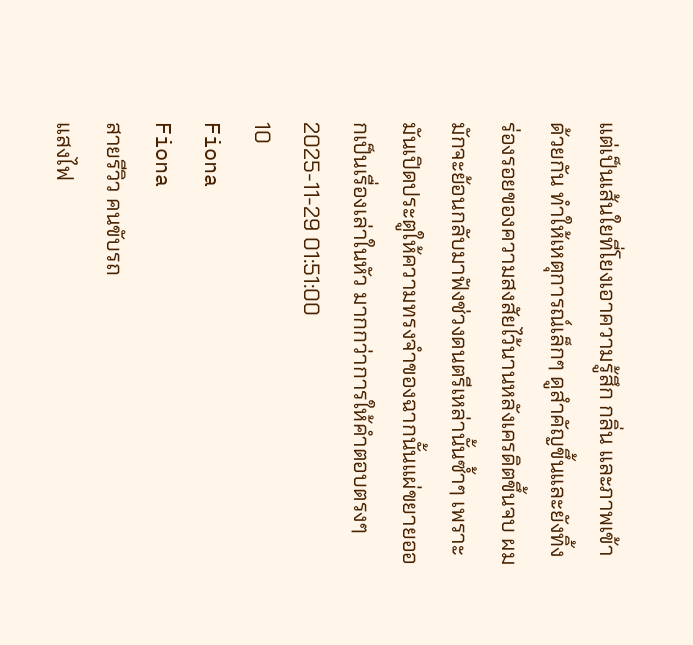แต่เป็นเส้นใยที่โยงเอาความรู้สึก กลิ่น และภาพเข้าด้วยกัน ทำให้เหตุการณ์เล็กๆ ดูสำคัญขึ้นและยังทิ้งร่องรอยของความสงสัยไว้นานหลังเครดิตขึ้นจบ ผมมักจะย้อนกลับมาฟังช่วงดนตรีเหล่านั้นซ้ำๆ เพราะมันเปิดประตูให้ความทรงจำของฉากนั้นแผ่ขยายออกเป็นเรื่องเล่าในหัว มากกว่าการให้คำตอบตรงๆ
2025-11-29 01:51:00
10
Fiona
Fiona
สายรีวิว คนขับรถ
แสงไฟ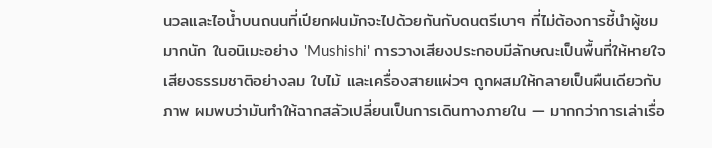นวลและไอน้ำบนถนนที่เปียกฝนมักจะไปด้วยกันกับดนตรีเบาๆ ที่ไม่ต้องการชี้นำผู้ชมมากนัก ในอนิเมะอย่าง 'Mushishi' การวางเสียงประกอบมีลักษณะเป็นพื้นที่ให้หายใจ เสียงธรรมชาติอย่างลม ใบไม้ และเครื่องสายแผ่วๆ ถูกผสมให้กลายเป็นผืนเดียวกับภาพ ผมพบว่ามันทำให้ฉากสลัวเปลี่ยนเป็นการเดินทางภายใน — มากกว่าการเล่าเรื่อ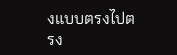งแบบตรงไปตรง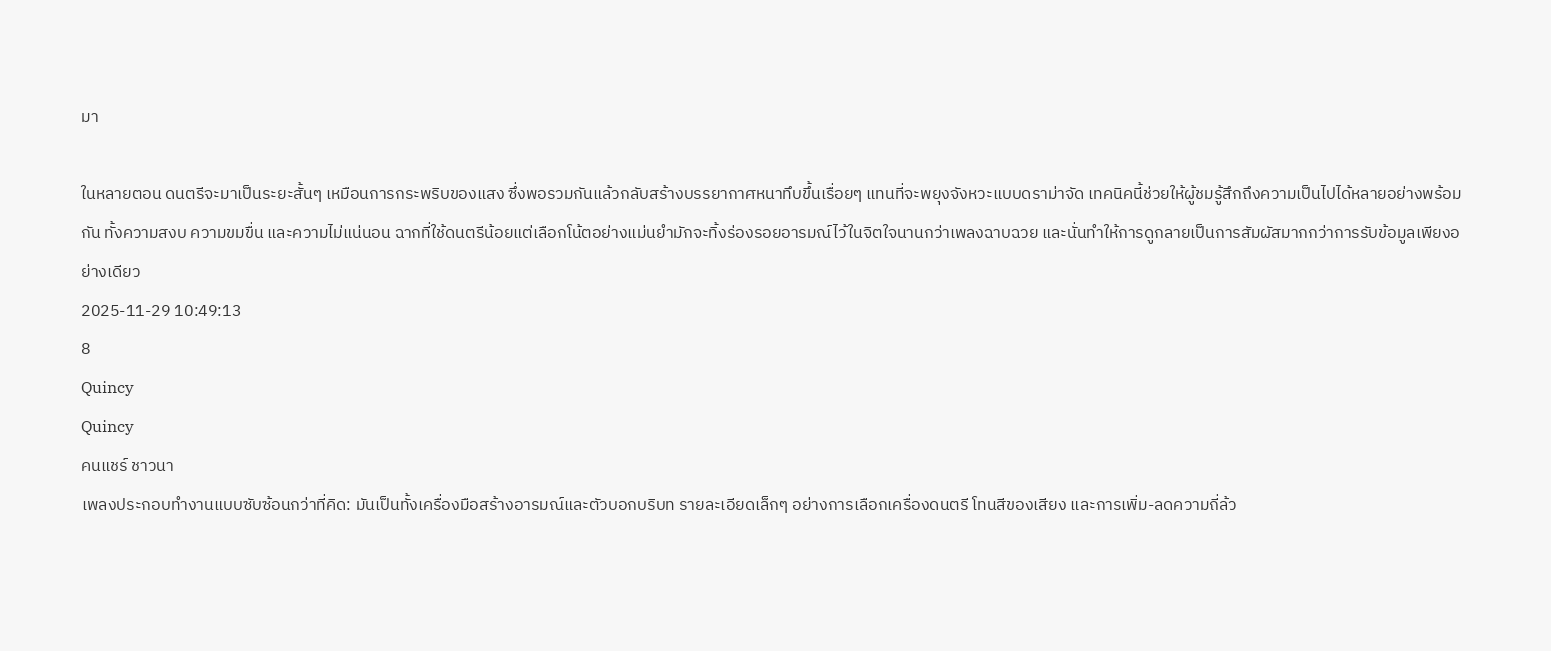มา

ในหลายตอน ดนตรีจะมาเป็นระยะสั้นๆ เหมือนการกระพริบของแสง ซึ่งพอรวมกันแล้วกลับสร้างบรรยากาศหนาทึบขึ้นเรื่อยๆ แทนที่จะพยุงจังหวะแบบดราม่าจัด เทคนิคนี้ช่วยให้ผู้ชมรู้สึกถึงความเป็นไปได้หลายอย่างพร้อมกัน ทั้งความสงบ ความขมขื่น และความไม่แน่นอน ฉากที่ใช้ดนตรีน้อยแต่เลือกโน้ตอย่างแม่นยำมักจะทิ้งร่องรอยอารมณ์ไว้ในจิตใจนานกว่าเพลงฉาบฉวย และนั่นทำให้การดูกลายเป็นการสัมผัสมากกว่าการรับข้อมูลเพียงอย่างเดียว
2025-11-29 10:49:13
8
Quincy
Quincy
คนแชร์ ชาวนา
เพลงประกอบทำงานแบบซับซ้อนกว่าที่คิด: มันเป็นทั้งเครื่องมือสร้างอารมณ์และตัวบอกบริบท รายละเอียดเล็กๆ อย่างการเลือกเครื่องดนตรี โทนสีของเสียง และการเพิ่ม-ลดความถี่ล้ว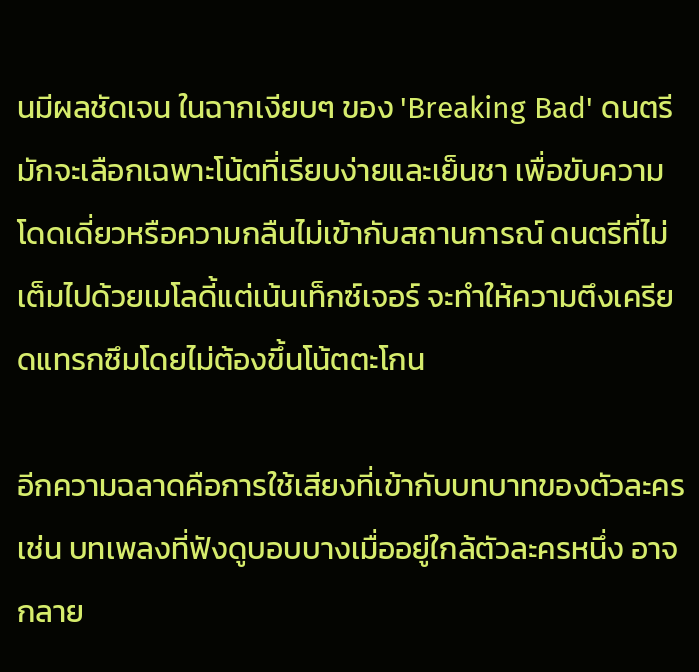นมีผลชัดเจน ในฉากเงียบๆ ของ 'Breaking Bad' ดนตรีมักจะเลือกเฉพาะโน้ตที่เรียบง่ายและเย็นชา เพื่อขับความโดดเดี่ยวหรือความกลืนไม่เข้ากับสถานการณ์ ดนตรีที่ไม่เต็มไปด้วยเมโลดี้แต่เน้นเท็กซ์เจอร์ จะทำให้ความตึงเครียดแทรกซึมโดยไม่ต้องขึ้นโน้ตตะโกน

อีกความฉลาดคือการใช้เสียงที่เข้ากับบทบาทของตัวละคร เช่น บทเพลงที่ฟังดูบอบบางเมื่ออยู่ใกล้ตัวละครหนึ่ง อาจกลาย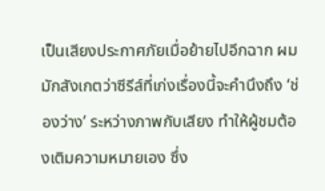เป็นเสียงประกาศภัยเมื่อย้ายไปอีกฉาก ผมมักสังเกตว่าซีรีส์ที่เก่งเรื่องนี้จะคำนึงถึง ‘ช่องว่าง’ ระหว่างภาพกับเสียง ทำให้ผู้ชมต้องเติมความหมายเอง ซึ่ง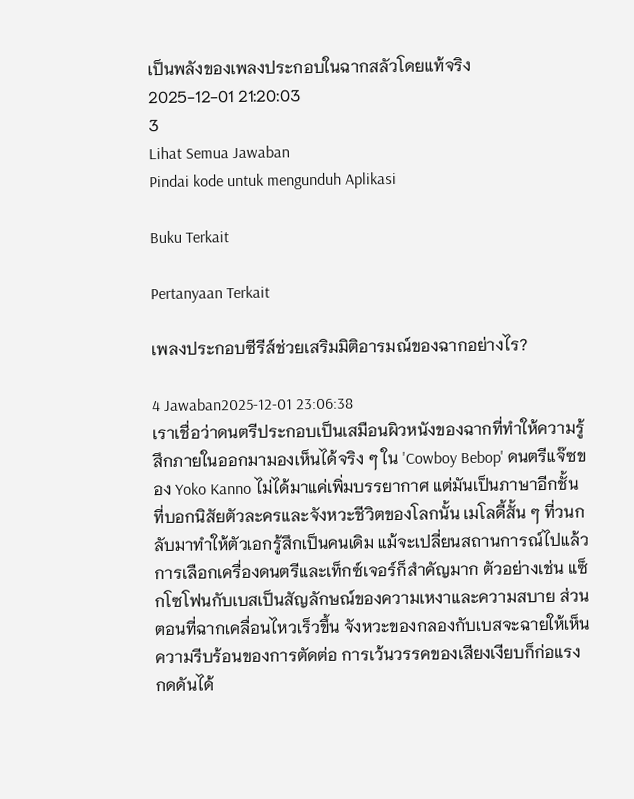เป็นพลังของเพลงประกอบในฉากสลัวโดยแท้จริง
2025-12-01 21:20:03
3
Lihat Semua Jawaban
Pindai kode untuk mengunduh Aplikasi

Buku Terkait

Pertanyaan Terkait

เพลงประกอบซีรีส์ช่วยเสริมมิติอารมณ์ของฉากอย่างไร?

4 Jawaban2025-12-01 23:06:38
เราเชื่อว่าดนตรีประกอบเป็นเสมือนผิวหนังของฉากที่ทำให้ความรู้สึกภายในออกมามองเห็นได้จริง ๆ ใน 'Cowboy Bebop' ดนตรีแจ๊ซของ Yoko Kanno ไม่ได้มาแค่เพิ่มบรรยากาศ แต่มันเป็นภาษาอีกชั้นที่บอกนิสัยตัวละครและจังหวะชีวิตของโลกนั้น เมโลดี้สั้น ๆ ที่วนกลับมาทำให้ตัวเอกรู้สึกเป็นคนเดิม แม้จะเปลี่ยนสถานการณ์ไปแล้ว การเลือกเครื่องดนตรีและเท็กซ์เจอร์ก็สำคัญมาก ตัวอย่างเช่น แซ็กโซโฟนกับเบสเป็นสัญลักษณ์ของความเหงาและความสบาย ส่วนตอนที่ฉากเคลื่อนไหวเร็วขึ้น จังหวะของกลองกับเบสจะฉายให้เห็นความรีบร้อนของการตัดต่อ การเว้นวรรคของเสียงเงียบก็ก่อแรงกดดันได้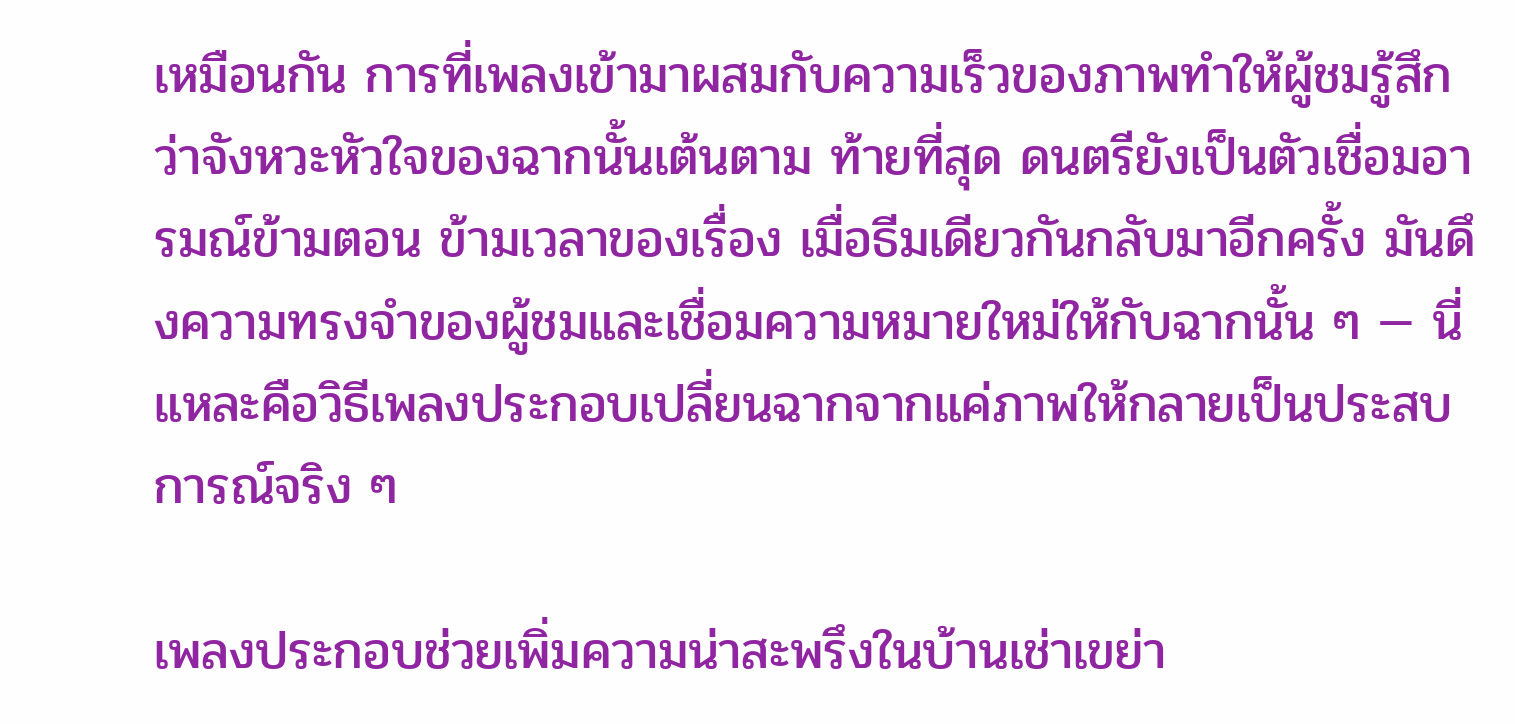เหมือนกัน การที่เพลงเข้ามาผสมกับความเร็วของภาพทำให้ผู้ชมรู้สึกว่าจังหวะหัวใจของฉากนั้นเต้นตาม ท้ายที่สุด ดนตรียังเป็นตัวเชื่อมอารมณ์ข้ามตอน ข้ามเวลาของเรื่อง เมื่อธีมเดียวกันกลับมาอีกครั้ง มันดึงความทรงจำของผู้ชมและเชื่อมความหมายใหม่ให้กับฉากนั้น ๆ — นี่แหละคือวิธีเพลงประกอบเปลี่ยนฉากจากแค่ภาพให้กลายเป็นประสบการณ์จริง ๆ

เพลงประกอบช่วยเพิ่มความน่าสะพรึงในบ้านเช่าเขย่า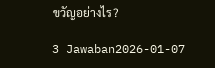ขวัญอย่างไร?

3 Jawaban2026-01-07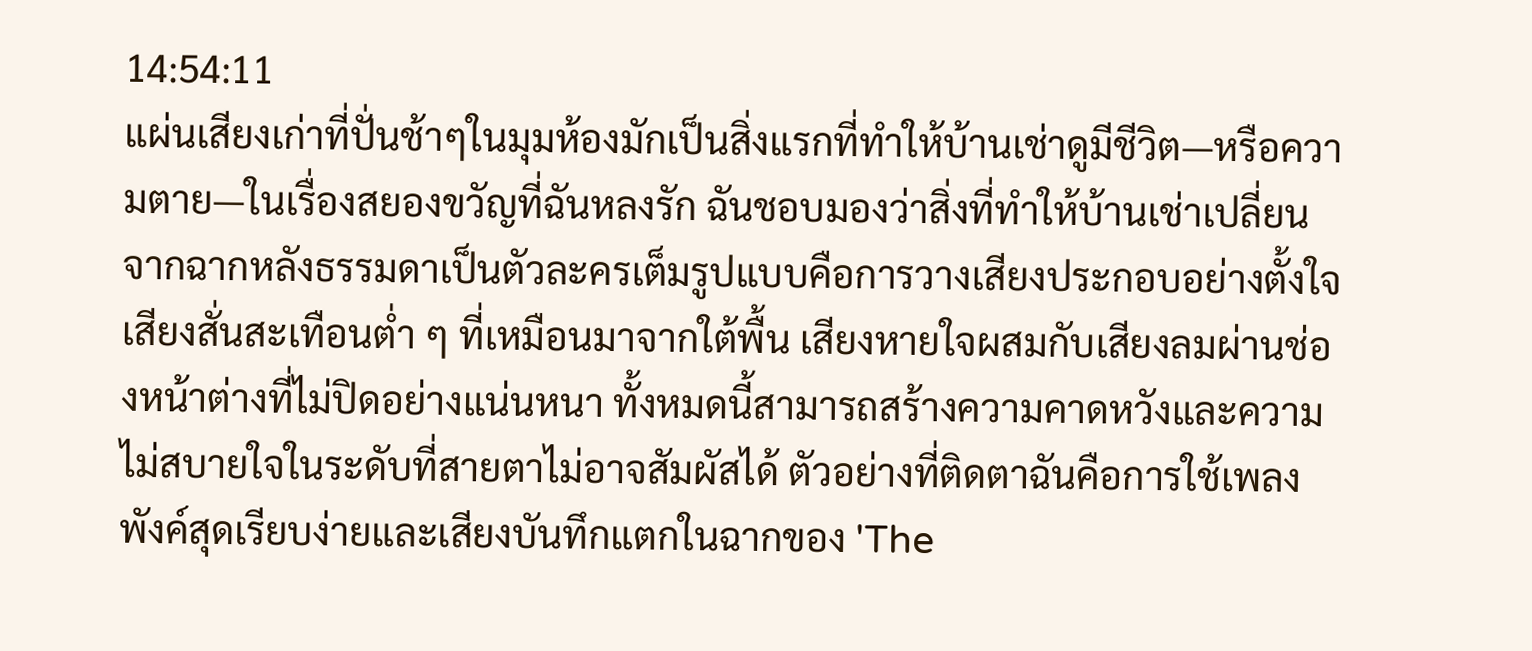14:54:11
แผ่นเสียงเก่าที่ปั่นช้าๆในมุมห้องมักเป็นสิ่งแรกที่ทำให้บ้านเช่าดูมีชีวิต—หรือความตาย—ในเรื่องสยองขวัญที่ฉันหลงรัก ฉันชอบมองว่าสิ่งที่ทำให้บ้านเช่าเปลี่ยนจากฉากหลังธรรมดาเป็นตัวละครเต็มรูปแบบคือการวางเสียงประกอบอย่างตั้งใจ เสียงสั่นสะเทือนต่ำ ๆ ที่เหมือนมาจากใต้พื้น เสียงหายใจผสมกับเสียงลมผ่านช่องหน้าต่างที่ไม่ปิดอย่างแน่นหนา ทั้งหมดนี้สามารถสร้างความคาดหวังและความไม่สบายใจในระดับที่สายตาไม่อาจสัมผัสได้ ตัวอย่างที่ติดตาฉันคือการใช้เพลงพังค์สุดเรียบง่ายและเสียงบันทึกแตกในฉากของ 'The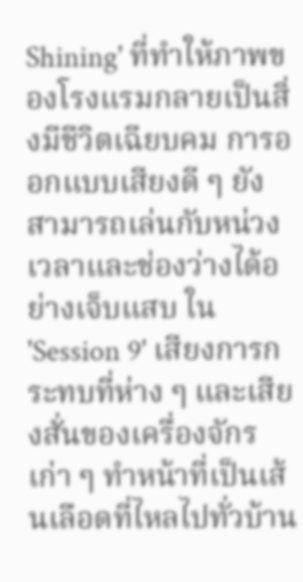Shining' ที่ทำให้ภาพของโรงแรมกลายเป็นสิ่งมีชีวิตเฉียบคม การออกแบบเสียงดี ๆ ยังสามารถเล่นกับหน่วงเวลาและช่องว่างได้อย่างเจ็บแสบ ใน 'Session 9' เสียงการกระทบที่ห่าง ๆ และเสียงสั่นของเครื่องจักรเก่า ๆ ทำหน้าที่เป็นเส้นเลือดที่ไหลไปทั่วบ้าน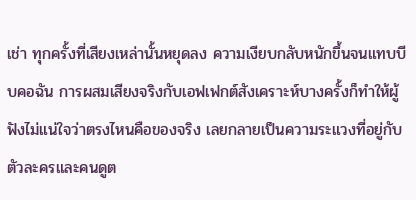เช่า ทุกครั้งที่เสียงเหล่านั้นหยุดลง ความเงียบกลับหนักขึ้นจนแทบบีบคอฉัน การผสมเสียงจริงกับเอฟเฟกต์สังเคราะห์บางครั้งก็ทำให้ผู้ฟังไม่แน่ใจว่าตรงไหนคือของจริง เลยกลายเป็นความระแวงที่อยู่กับตัวละครและคนดูต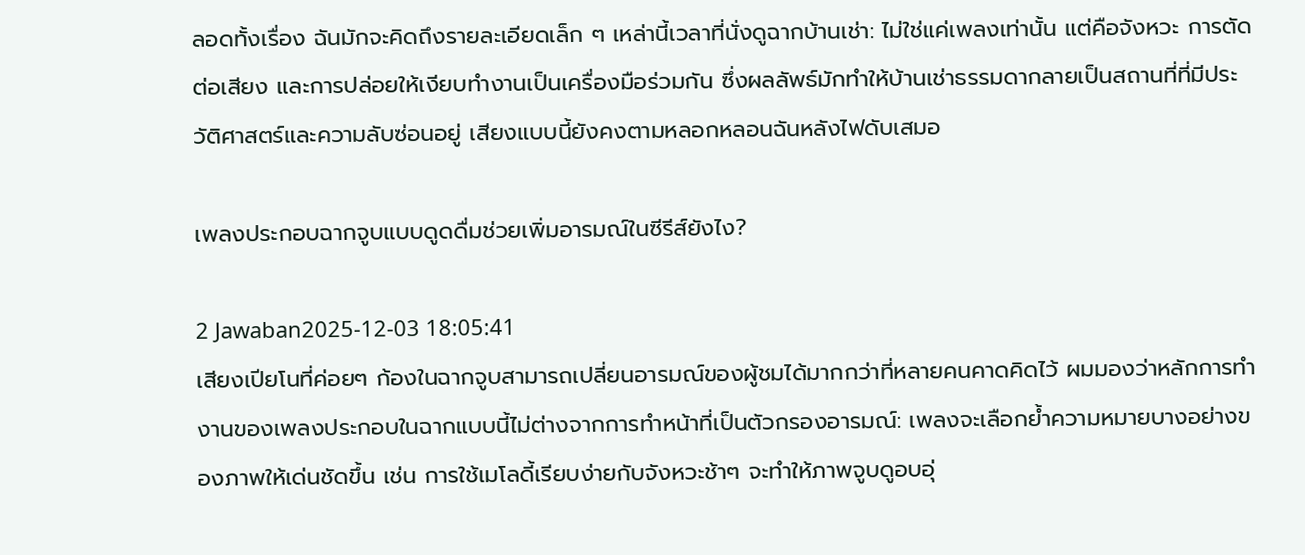ลอดทั้งเรื่อง ฉันมักจะคิดถึงรายละเอียดเล็ก ๆ เหล่านี้เวลาที่นั่งดูฉากบ้านเช่า: ไม่ใช่แค่เพลงเท่านั้น แต่คือจังหวะ การตัดต่อเสียง และการปล่อยให้เงียบทำงานเป็นเครื่องมือร่วมกัน ซึ่งผลลัพธ์มักทำให้บ้านเช่าธรรมดากลายเป็นสถานที่ที่มีประวัติศาสตร์และความลับซ่อนอยู่ เสียงแบบนี้ยังคงตามหลอกหลอนฉันหลังไฟดับเสมอ

เพลงประกอบฉากจูบแบบดูดดื่มช่วยเพิ่มอารมณ์ในซีรีส์ยังไง?

2 Jawaban2025-12-03 18:05:41
เสียงเปียโนที่ค่อยๆ ก้องในฉากจูบสามารถเปลี่ยนอารมณ์ของผู้ชมได้มากกว่าที่หลายคนคาดคิดไว้ ผมมองว่าหลักการทำงานของเพลงประกอบในฉากแบบนี้ไม่ต่างจากการทำหน้าที่เป็นตัวกรองอารมณ์: เพลงจะเลือกย้ำความหมายบางอย่างของภาพให้เด่นชัดขึ้น เช่น การใช้เมโลดี้เรียบง่ายกับจังหวะช้าๆ จะทำให้ภาพจูบดูอบอุ่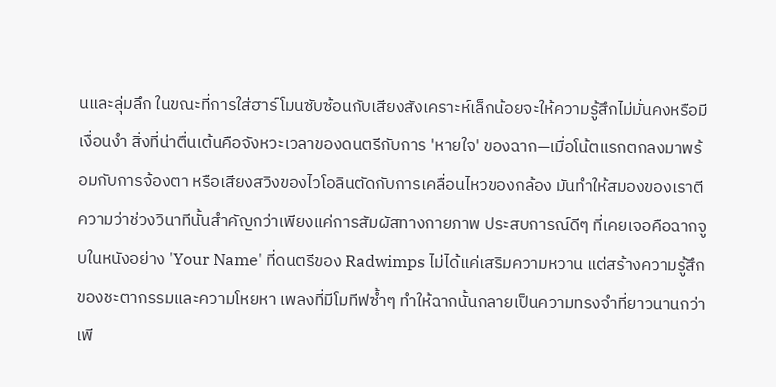นและลุ่มลึก ในขณะที่การใส่ฮาร์โมนซับซ้อนกับเสียงสังเคราะห์เล็กน้อยจะให้ความรู้สึกไม่มั่นคงหรือมีเงื่อนงำ สิ่งที่น่าตื่นเต้นคือจังหวะเวลาของดนตรีกับการ 'หายใจ' ของฉาก—เมื่อโน้ตแรกตกลงมาพร้อมกับการจ้องตา หรือเสียงสวิงของไวโอลินตัดกับการเคลื่อนไหวของกล้อง มันทำให้สมองของเราตีความว่าช่วงวินาทีนั้นสำคัญกว่าเพียงแค่การสัมผัสทางกายภาพ ประสบการณ์ดีๆ ที่เคยเจอคือฉากจูบในหนังอย่าง 'Your Name' ที่ดนตรีของ Radwimps ไม่ได้แค่เสริมความหวาน แต่สร้างความรู้สึกของชะตากรรมและความโหยหา เพลงที่มีโมทีฟซ้ำๆ ทำให้ฉากนั้นกลายเป็นความทรงจำที่ยาวนานกว่าเพี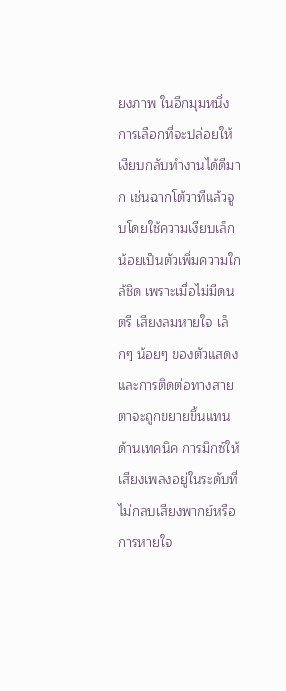ยงภาพ ในอีกมุมหนึ่ง การเลือกที่จะปล่อยให้เงียบกลับทำงานได้ดีมาก เช่นฉากโต้วาทีแล้วจูบโดยใช้ความเงียบเล็กน้อยเป็นตัวเพิ่มความใกล้ชิด เพราะเมื่อไม่มีดนตรี เสียงลมหายใจ เล็กๆ น้อยๆ ของตัวแสดงและการติดต่อทางสายตาจะถูกขยายขึ้นแทน ด้านเทคนิค การมิกซ์ให้เสียงเพลงอยู่ในระดับที่ไม่กลบเสียงพากย์หรือการหายใจ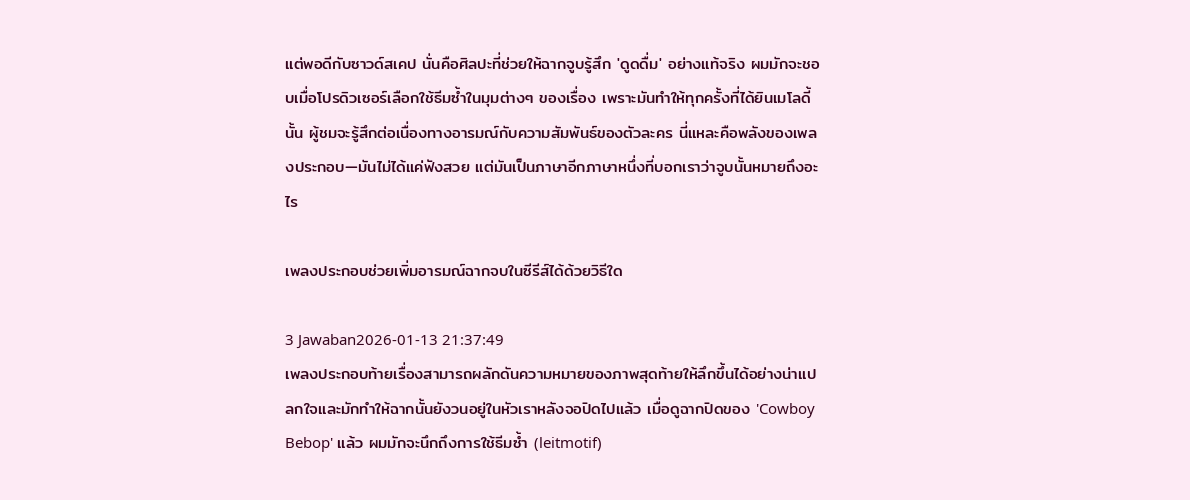แต่พอดีกับซาวด์สเคป นั่นคือศิลปะที่ช่วยให้ฉากจูบรู้สึก 'ดูดดื่ม' อย่างแท้จริง ผมมักจะชอบเมื่อโปรดิวเซอร์เลือกใช้ธีมซ้ำในมุมต่างๆ ของเรื่อง เพราะมันทำให้ทุกครั้งที่ได้ยินเมโลดี้นั้น ผู้ชมจะรู้สึกต่อเนื่องทางอารมณ์กับความสัมพันธ์ของตัวละคร นี่แหละคือพลังของเพลงประกอบ—มันไม่ได้แค่ฟังสวย แต่มันเป็นภาษาอีกภาษาหนึ่งที่บอกเราว่าจูบนั้นหมายถึงอะไร

เพลงประกอบช่วยเพิ่มอารมณ์ฉากจบในซีรีส์ได้ด้วยวิธีใด

3 Jawaban2026-01-13 21:37:49
เพลงประกอบท้ายเรื่องสามารถผลักดันความหมายของภาพสุดท้ายให้ลึกขึ้นได้อย่างน่าแปลกใจและมักทำให้ฉากนั้นยังวนอยู่ในหัวเราหลังจอปิดไปแล้ว เมื่อดูฉากปิดของ 'Cowboy Bebop' แล้ว ผมมักจะนึกถึงการใช้ธีมซ้ำ (leitmotif)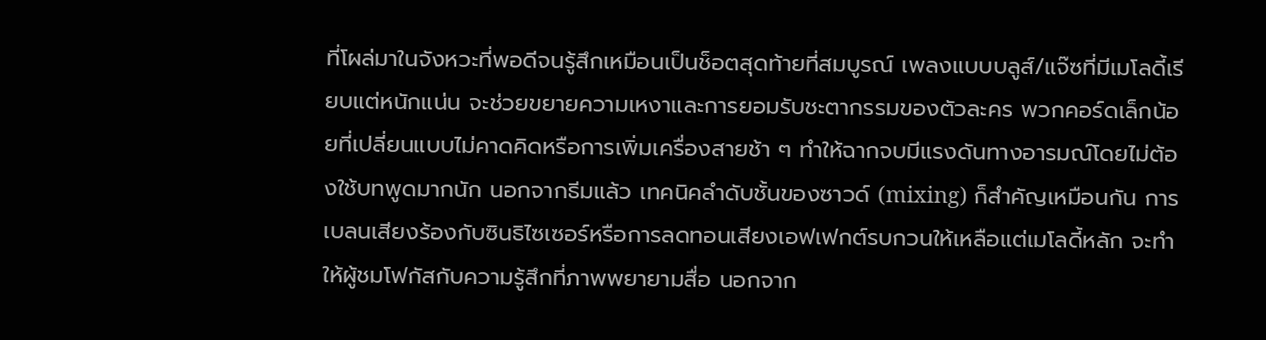ที่โผล่มาในจังหวะที่พอดีจนรู้สึกเหมือนเป็นช็อตสุดท้ายที่สมบูรณ์ เพลงแบบบลูส์/แจ๊ซที่มีเมโลดี้เรียบแต่หนักแน่น จะช่วยขยายความเหงาและการยอมรับชะตากรรมของตัวละคร พวกคอร์ดเล็กน้อยที่เปลี่ยนแบบไม่คาดคิดหรือการเพิ่มเครื่องสายช้า ๆ ทำให้ฉากจบมีแรงดันทางอารมณ์โดยไม่ต้องใช้บทพูดมากนัก นอกจากธีมแล้ว เทคนิคลำดับชั้นของซาวด์ (mixing) ก็สำคัญเหมือนกัน การเบลนเสียงร้องกับซินธิไซเซอร์หรือการลดทอนเสียงเอฟเฟกต์รบกวนให้เหลือแต่เมโลดี้หลัก จะทำให้ผู้ชมโฟกัสกับความรู้สึกที่ภาพพยายามสื่อ นอกจาก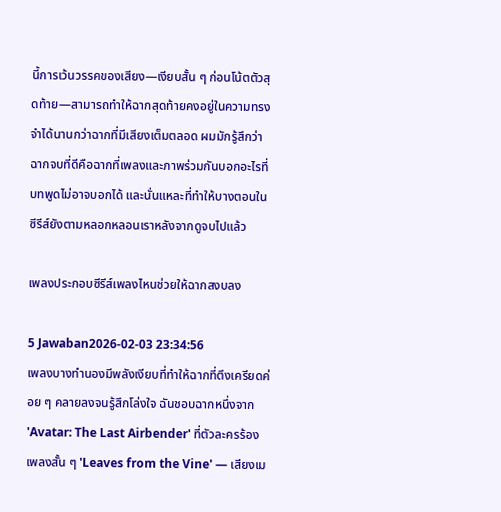นี้การเว้นวรรคของเสียง—เงียบสั้น ๆ ก่อนโน้ตตัวสุดท้าย—สามารถทำให้ฉากสุดท้ายคงอยู่ในความทรงจำได้นานกว่าฉากที่มีเสียงเต็มตลอด ผมมักรู้สึกว่าฉากจบที่ดีคือฉากที่เพลงและภาพร่วมกันบอกอะไรที่บทพูดไม่อาจบอกได้ และนั่นแหละที่ทำให้บางตอนในซีรีส์ยังตามหลอกหลอนเราหลังจากดูจบไปแล้ว

เพลงประกอบซีรีส์เพลงไหนช่วยให้ฉากสงบลง

5 Jawaban2026-02-03 23:34:56
เพลงบางทำนองมีพลังเงียบที่ทำให้ฉากที่ตึงเครียดค่อย ๆ คลายลงจนรู้สึกโล่งใจ ฉันชอบฉากหนึ่งจาก 'Avatar: The Last Airbender' ที่ตัวละครร้องเพลงสั้น ๆ 'Leaves from the Vine' — เสียงเม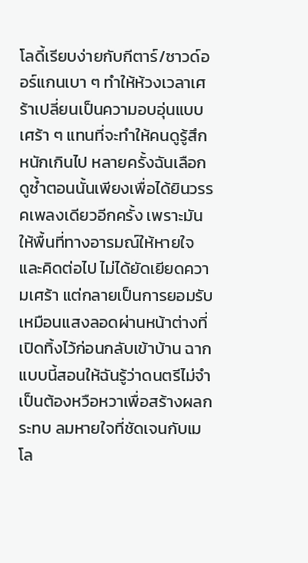โลดี้เรียบง่ายกับกีตาร์/ซาวด์ออร์แกนเบา ๆ ทำให้ห้วงเวลาเศร้าเปลี่ยนเป็นความอบอุ่นแบบเศร้า ๆ แทนที่จะทำให้คนดูรู้สึกหนักเกินไป หลายครั้งฉันเลือกดูซ้ำตอนนั้นเพียงเพื่อได้ยินวรรคเพลงเดียวอีกครั้ง เพราะมันให้พื้นที่ทางอารมณ์ให้หายใจและคิดต่อไป ไม่ได้ยัดเยียดความเศร้า แต่กลายเป็นการยอมรับ เหมือนแสงลอดผ่านหน้าต่างที่เปิดทิ้งไว้ก่อนกลับเข้าบ้าน ฉากแบบนี้สอนให้ฉันรู้ว่าดนตรีไม่จำเป็นต้องหวือหวาเพื่อสร้างผลกระทบ ลมหายใจที่ชัดเจนกับเมโล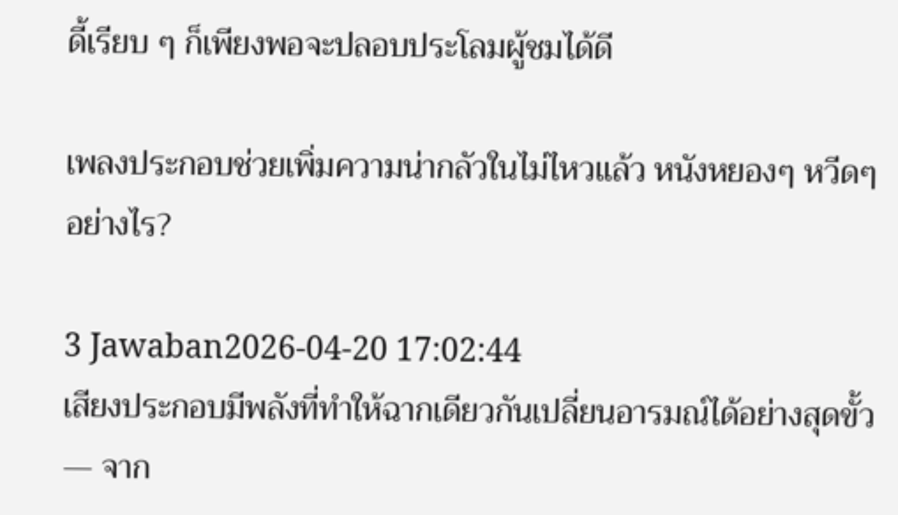ดี้เรียบ ๆ ก็เพียงพอจะปลอบประโลมผู้ชมได้ดี

เพลงประกอบช่วยเพิ่มความน่ากลัวในไม่ไหวแล้ว หนังหยองๆ หวีดๆ อย่างไร?

3 Jawaban2026-04-20 17:02:44
เสียงประกอบมีพลังที่ทำให้ฉากเดียวกันเปลี่ยนอารมณ์ได้อย่างสุดขั้ว — จาก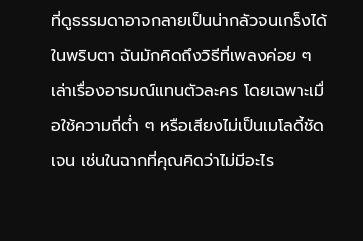ที่ดูธรรมดาอาจกลายเป็นน่ากลัวจนเกร็งได้ในพริบตา ฉันมักคิดถึงวิธีที่เพลงค่อย ๆ เล่าเรื่องอารมณ์แทนตัวละคร โดยเฉพาะเมื่อใช้ความถี่ต่ำ ๆ หรือเสียงไม่เป็นเมโลดี้ชัดเจน เช่นในฉากที่คุณคิดว่าไม่มีอะไร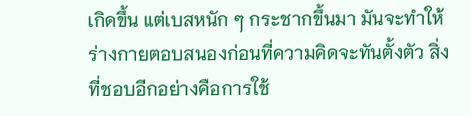เกิดขึ้น แต่เบสหนัก ๆ กระชากขึ้นมา มันจะทำให้ร่างกายตอบสนองก่อนที่ความคิดจะทันตั้งตัว สิ่งที่ชอบอีกอย่างคือการใช้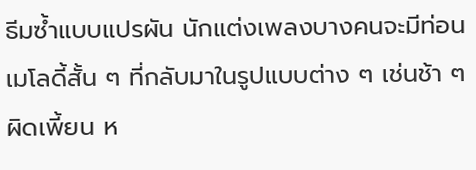ธีมซ้ำแบบแปรผัน นักแต่งเพลงบางคนจะมีท่อนเมโลดี้สั้น ๆ ที่กลับมาในรูปแบบต่าง ๆ เช่นช้า ๆ ผิดเพี้ยน ห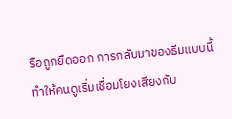รือถูกยืดออก การกลับมาของธีมแบบนี้ทำให้คนดูเริ่มเชื่อมโยงเสียงกับ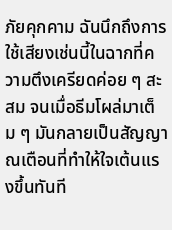ภัยคุกคาม ฉันนึกถึงการใช้เสียงเช่นนี้ในฉากที่ความตึงเครียดค่อย ๆ สะสม จนเมื่อธีมโผล่มาเต็ม ๆ มันกลายเป็นสัญญาณเตือนที่ทำให้ใจเต้นแรงขึ้นทันที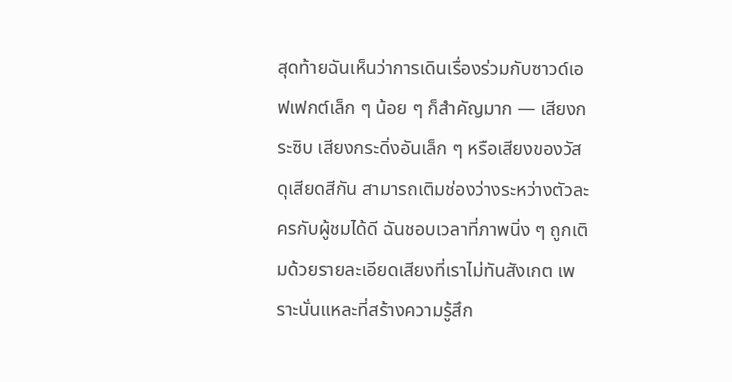สุดท้ายฉันเห็นว่าการเดินเรื่องร่วมกับซาวด์เอฟเฟกต์เล็ก ๆ น้อย ๆ ก็สำคัญมาก — เสียงกระซิบ เสียงกระดิ่งอันเล็ก ๆ หรือเสียงของวัสดุเสียดสีกัน สามารถเติมช่องว่างระหว่างตัวละครกับผู้ชมได้ดี ฉันชอบเวลาที่ภาพนิ่ง ๆ ถูกเติมด้วยรายละเอียดเสียงที่เราไม่ทันสังเกต เพราะนั่นแหละที่สร้างความรู้สึก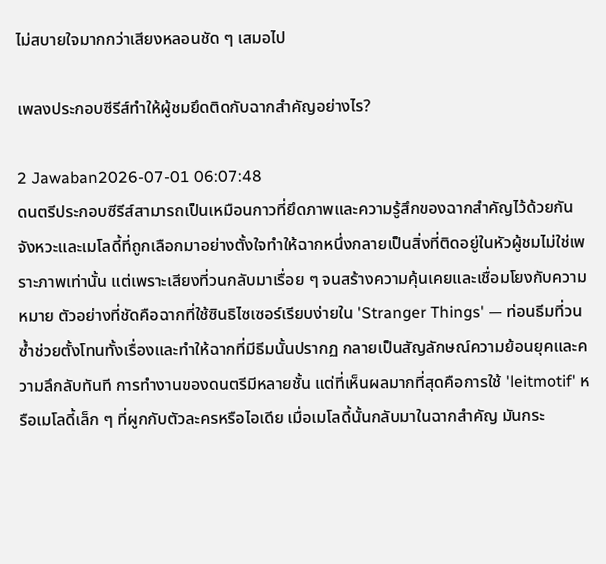ไม่สบายใจมากกว่าเสียงหลอนชัด ๆ เสมอไป

เพลงประกอบซีรีส์ทำให้ผู้ชมยึดติดกับฉากสำคัญอย่างไร?

2 Jawaban2026-07-01 06:07:48
ดนตรีประกอบซีรีส์สามารถเป็นเหมือนกาวที่ยึดภาพและความรู้สึกของฉากสำคัญไว้ด้วยกัน จังหวะและเมโลดี้ที่ถูกเลือกมาอย่างตั้งใจทำให้ฉากหนึ่งกลายเป็นสิ่งที่ติดอยู่ในหัวผู้ชมไม่ใช่เพราะภาพเท่านั้น แต่เพราะเสียงที่วนกลับมาเรื่อย ๆ จนสร้างความคุ้นเคยและเชื่อมโยงกับความหมาย ตัวอย่างที่ชัดคือฉากที่ใช้ซินธิไซเซอร์เรียบง่ายใน 'Stranger Things' — ท่อนธีมที่วนซ้ำช่วยตั้งโทนทั้งเรื่องและทำให้ฉากที่มีธีมนั้นปรากฏ กลายเป็นสัญลักษณ์ความย้อนยุคและความลึกลับทันที การทำงานของดนตรีมีหลายชั้น แต่ที่เห็นผลมากที่สุดคือการใช้ 'leitmotif' หรือเมโลดี้เล็ก ๆ ที่ผูกกับตัวละครหรือไอเดีย เมื่อเมโลดี้นั้นกลับมาในฉากสำคัญ มันกระ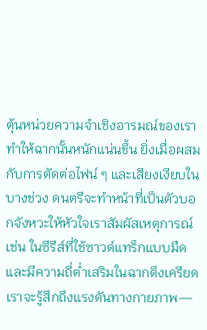ตุ้นหน่วยความจำเชิงอารมณ์ของเรา ทำให้ฉากนั้นหนักแน่นขึ้น ยิ่งเมื่อผสมกับการตัดต่อไฟน์ ๆ และเสียงเงียบในบางช่วง ดนตรีจะทำหน้าที่เป็นตัวบอกจังหวะให้หัวใจเราสัมผัสเหตุการณ์ เช่น ในซีรีส์ที่ใช้ซาวด์แทร็กแบบมืดและมีความถี่ต่ำเสริมในฉากตึงเครียด เราจะรู้สึกถึงแรงดันทางกายภาพ—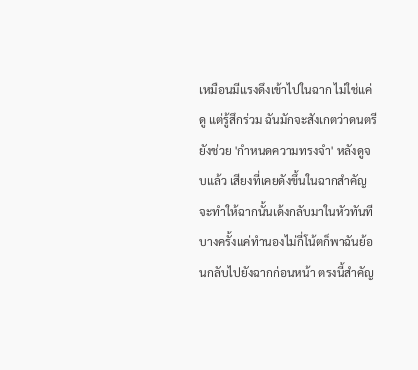เหมือนมีแรงดึงเข้าไปในฉาก ไม่ใช่แค่ดู แต่รู้สึกร่วม ฉันมักจะสังเกตว่าดนตรียังช่วย 'กำหนดความทรงจำ' หลังดูจบแล้ว เสียงที่เคยดังขึ้นในฉากสำคัญจะทำให้ฉากนั้นเด้งกลับมาในหัวทันที บางครั้งแค่ทำนองไม่กี่โน้ตก็พาฉันย้อนกลับไปยังฉากก่อนหน้า ตรงนี้สำคัญ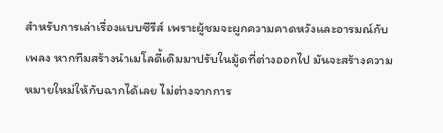สำหรับการเล่าเรื่องแบบซีรีส์ เพราะผู้ชมจะผูกความคาดหวังและอารมณ์กับเพลง หากทีมสร้างนำเมโลดี้เดิมมาปรับในมู้ดที่ต่างออกไป มันจะสร้างความหมายใหม่ให้กับฉากได้เลย ไม่ต่างจากการ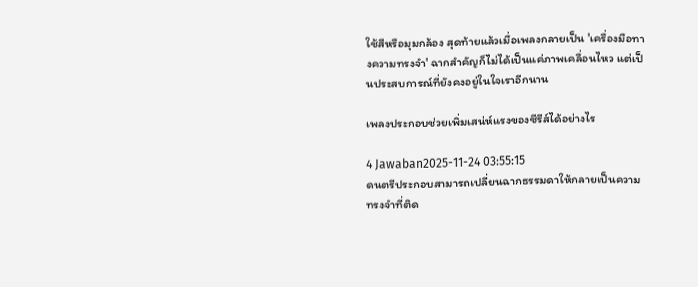ใช้สีหรือมุมกล้อง สุดท้ายแล้วเมื่อเพลงกลายเป็น 'เครื่องมือทางความทรงจำ' ฉากสำคัญก็ไม่ได้เป็นแค่ภาพเคลื่อนไหว แต่เป็นประสบการณ์ที่ยังคงอยู่ในใจเราอีกนาน

เพลงประกอบช่วยเพิ่มเสน่ห์แรงของซีรีส์ได้อย่างไร

4 Jawaban2025-11-24 03:55:15
ดนตรีประกอบสามารถเปลี่ยนฉากธรรมดาให้กลายเป็นความทรงจำที่ติด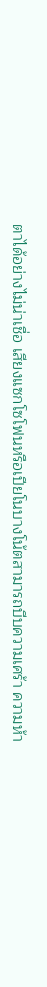ตาได้อย่างไม่น่าเชื่อ เสียงแซกโซโฟนหรือเปียโนบางโน้ตสามารถบีบความเศร้า ความห้า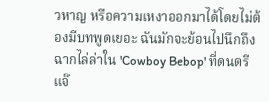วหาญ หรือความเหงาออกมาได้โดยไม่ต้องมีบทพูดเยอะ ฉันมักจะย้อนไปนึกถึงฉากไล่ล่าใน 'Cowboy Bebop' ที่ดนตรีแจ๊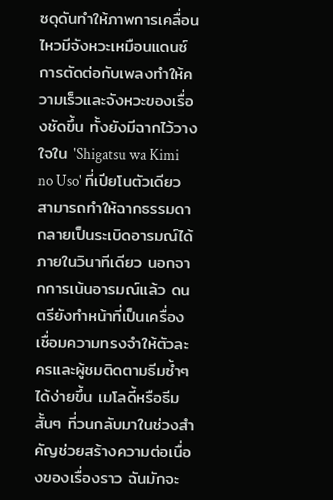ซดุดันทำให้ภาพการเคลื่อนไหวมีจังหวะเหมือนแดนซ์ การตัดต่อกับเพลงทำให้ความเร็วและจังหวะของเรื่องชัดขึ้น ทั้งยังมีฉากไว้วางใจใน 'Shigatsu wa Kimi no Uso' ที่เปียโนตัวเดียวสามารถทำให้ฉากธรรมดากลายเป็นระเบิดอารมณ์ได้ภายในวินาทีเดียว นอกจากการเน้นอารมณ์แล้ว ดนตรียังทำหน้าที่เป็นเครื่องเชื่อมความทรงจำให้ตัวละครและผู้ชมติดตามธีมซ้ำๆ ได้ง่ายขึ้น เมโลดี้หรือธีมสั้นๆ ที่วนกลับมาในช่วงสำคัญช่วยสร้างความต่อเนื่องของเรื่องราว ฉันมักจะ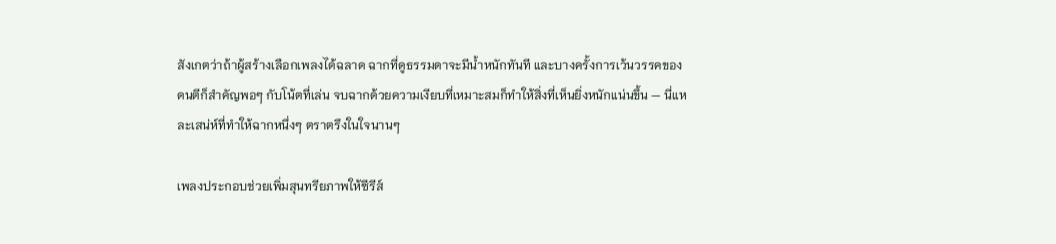สังเกตว่าถ้าผู้สร้างเลือกเพลงได้ฉลาด ฉากที่ดูธรรมดาจะมีน้ำหนักทันที และบางครั้งการเว้นวรรคของดนตีก็สำคัญพอๆ กับโน้ตที่เล่น จบฉากด้วยความเงียบที่เหมาะสมก็ทำให้สิ่งที่เห็นยิ่งหนักแน่นขึ้น — นี่แหละเสน่ห์ที่ทำให้ฉากหนึ่งๆ ตราตรึงในใจนานๆ

เพลงประกอบช่วยเพิ่มสุนทรียภาพให้ซีรีส์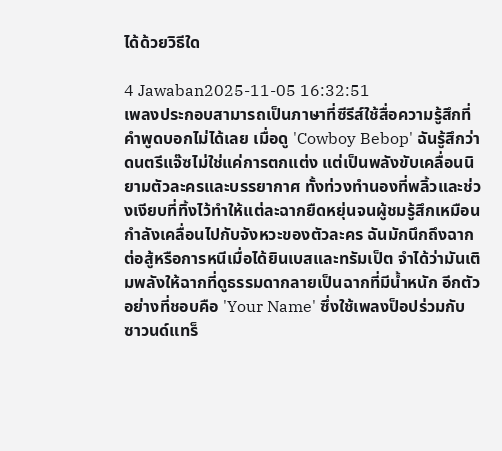ได้ด้วยวิธีใด

4 Jawaban2025-11-05 16:32:51
เพลงประกอบสามารถเป็นภาษาที่ซีรีส์ใช้สื่อความรู้สึกที่คำพูดบอกไม่ได้เลย เมื่อดู 'Cowboy Bebop' ฉันรู้สึกว่าดนตรีแจ๊ซไม่ใช่แค่การตกแต่ง แต่เป็นพลังขับเคลื่อนนิยามตัวละครและบรรยากาศ ทั้งท่วงทำนองที่พลิ้วและช่วงเงียบที่ทิ้งไว้ทำให้แต่ละฉากยืดหยุ่นจนผู้ชมรู้สึกเหมือนกำลังเคลื่อนไปกับจังหวะของตัวละคร ฉันมักนึกถึงฉากต่อสู้หรือการหนีเมื่อได้ยินเบสและทรัมเป็ต จำได้ว่ามันเติมพลังให้ฉากที่ดูธรรมดากลายเป็นฉากที่มีน้ำหนัก อีกตัวอย่างที่ชอบคือ 'Your Name' ซึ่งใช้เพลงป็อปร่วมกับซาวนด์แทร็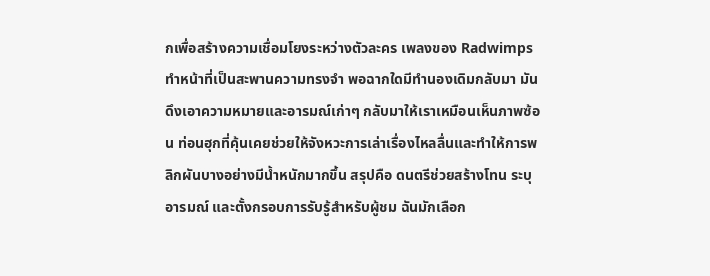กเพื่อสร้างความเชื่อมโยงระหว่างตัวละคร เพลงของ Radwimps ทำหน้าที่เป็นสะพานความทรงจำ พอฉากใดมีทำนองเดิมกลับมา มันดึงเอาความหมายและอารมณ์เก่าๆ กลับมาให้เราเหมือนเห็นภาพซ้อน ท่อนฮุกที่คุ้นเคยช่วยให้จังหวะการเล่าเรื่องไหลลื่นและทำให้การพลิกผันบางอย่างมีน้ำหนักมากขึ้น สรุปคือ ดนตรีช่วยสร้างโทน ระบุอารมณ์ และตั้งกรอบการรับรู้สำหรับผู้ชม ฉันมักเลือก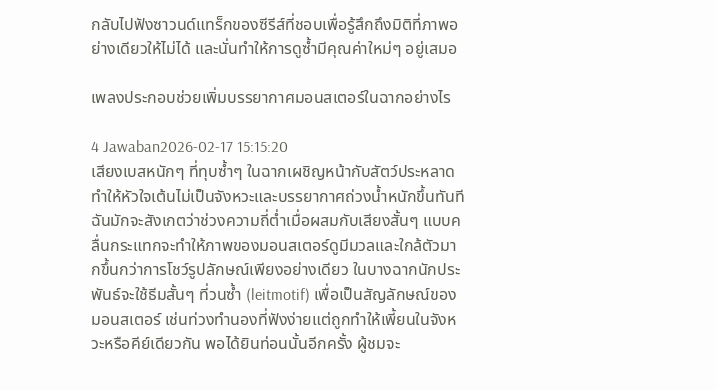กลับไปฟังซาวนด์แทร็กของซีรีส์ที่ชอบเพื่อรู้สึกถึงมิติที่ภาพอย่างเดียวให้ไม่ได้ และนั่นทำให้การดูซ้ำมีคุณค่าใหม่ๆ อยู่เสมอ

เพลงประกอบช่วยเพิ่มบรรยากาศมอนสเตอร์ในฉากอย่างไร

4 Jawaban2026-02-17 15:15:20
เสียงเบสหนักๆ ที่ทุบซ้ำๆ ในฉากเผชิญหน้ากับสัตว์ประหลาดทำให้หัวใจเต้นไม่เป็นจังหวะและบรรยากาศถ่วงน้ำหนักขึ้นทันที ฉันมักจะสังเกตว่าช่วงความถี่ต่ำเมื่อผสมกับเสียงสั้นๆ แบบคลื่นกระแทกจะทำให้ภาพของมอนสเตอร์ดูมีมวลและใกล้ตัวมากขึ้นกว่าการโชว์รูปลักษณ์เพียงอย่างเดียว ในบางฉากนักประพันธ์จะใช้ธีมสั้นๆ ที่วนซ้ำ (leitmotif) เพื่อเป็นสัญลักษณ์ของมอนสเตอร์ เช่นท่วงทำนองที่ฟังง่ายแต่ถูกทำให้เพี้ยนในจังหวะหรือคีย์เดียวกัน พอได้ยินท่อนนั้นอีกครั้ง ผู้ชมจะ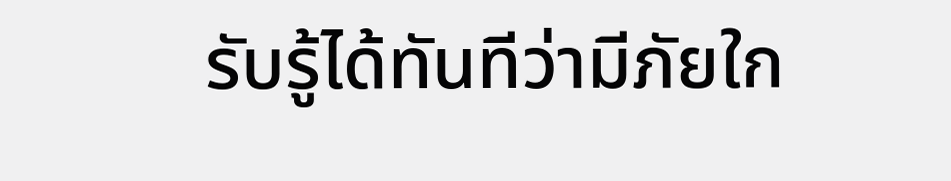รับรู้ได้ทันทีว่ามีภัยใก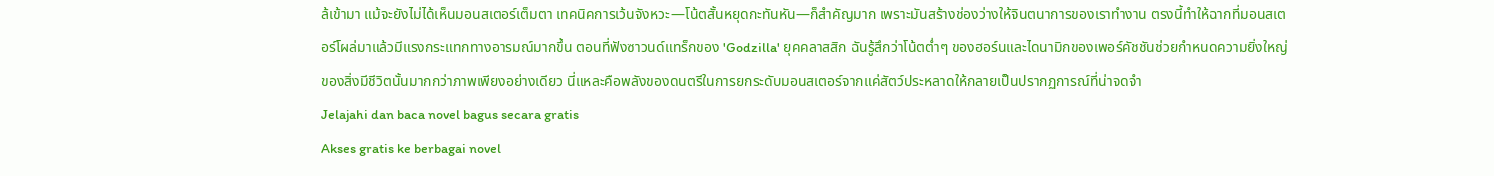ล้เข้ามา แม้จะยังไม่ได้เห็นมอนสเตอร์เต็มตา เทคนิคการเว้นจังหวะ—โน้ตสั้นหยุดกะทันหัน—ก็สำคัญมาก เพราะมันสร้างช่องว่างให้จินตนาการของเราทำงาน ตรงนี้ทำให้ฉากที่มอนสเตอร์โผล่มาแล้วมีแรงกระแทกทางอารมณ์มากขึ้น ตอนที่ฟังซาวนด์แทร็กของ 'Godzilla' ยุคคลาสสิก ฉันรู้สึกว่าโน้ตต่ำๆ ของฮอร์นและไดนามิกของเพอร์คัชชันช่วยกำหนดความยิ่งใหญ่ของสิ่งมีชีวิตนั้นมากกว่าภาพเพียงอย่างเดียว นี่แหละคือพลังของดนตรีในการยกระดับมอนสเตอร์จากแค่สัตว์ประหลาดให้กลายเป็นปรากฏการณ์ที่น่าจดจำ
Jelajahi dan baca novel bagus secara gratis
Akses gratis ke berbagai novel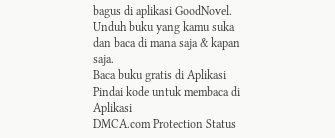bagus di aplikasi GoodNovel. Unduh buku yang kamu suka dan baca di mana saja & kapan saja.
Baca buku gratis di Aplikasi
Pindai kode untuk membaca di Aplikasi
DMCA.com Protection Status